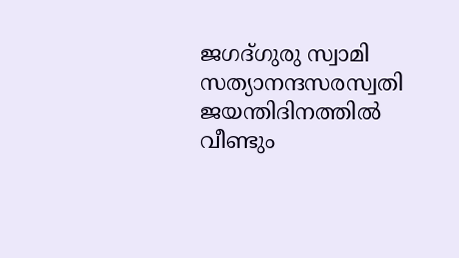ജഗദ്ഗുരു സ്വാമി സത്യാനന്ദസരസ്വതി ജയന്തിദിനത്തില്‍ വീണ്ടും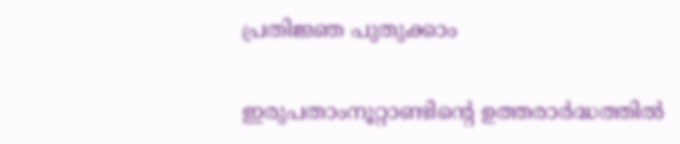പ്രതിജ്ഞ പുതുക്കാം

ഇരുപതാംനൂറ്റാണ്ടിന്റെ ഉത്തരാര്‍ദ്ധത്തില്‍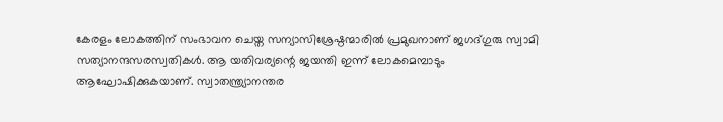കേരളം ലോകത്തിന് സംഭാവന ചെയ്ത സന്യാസിശ്രേഷ്ഠന്മാരില്‍ പ്രമുഖനാണ് ജഗദ്ഗുരു സ്വാമി സത്യാനന്ദസരസ്വതികള്‍. ആ യതിവര്യന്റെ ജയന്തി ഇന്ന് ലോകമെമ്പാടും ആഘോഷിക്കുകയാണ്. സ്വാതന്ത്ര്യാനന്തര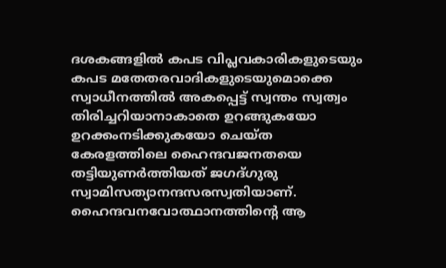ദശകങ്ങളില്‍ കപട വിപ്ലവകാരികളുടെയും കപട മതേതരവാദികളുടെയുമൊക്കെ സ്വാധീനത്തില്‍ അകപ്പെട്ട് സ്വന്തം സ്വത്വം തിരിച്ചറിയാനാകാതെ ഉറങ്ങുകയോ ഉറക്കംനടിക്കുകയോ ചെയ്ത കേരളത്തിലെ ഹൈന്ദവജനതയെ തട്ടിയുണര്‍ത്തിയത് ജഗദ്ഗുരു സ്വാമിസത്യാനന്ദസരസ്വതിയാണ്. ഹൈന്ദവനവോത്ഥാനത്തിന്റെ ആ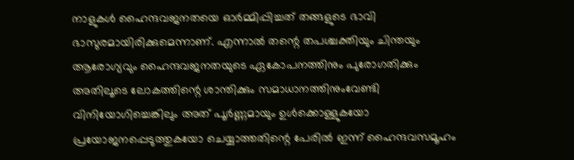നാളുകള്‍ ഹൈന്ദവജനതയെ ഓര്‍മ്മിപ്പിച്ചത് തങ്ങളുടെ ഭാവി ഭാസുരമായിരിക്കുമെന്നാണ്. എന്നാല്‍ തന്റെ തപശ്ചക്തിയും ചിന്തയും ആരോഗ്യവും ഹൈന്ദവജനതയുടെ ഏകോപനത്തിനും പുരോഗതിക്കും അതിലൂടെ ലോകത്തിന്റെ ശാന്തിക്കും സമാധാനത്തിനുംവേണ്ടി വിനിയോഗിച്ചെങ്കിലും അത് പൂര്‍ണ്ണമായും ഉള്‍ക്കൊള്ളുകയോ പ്രയോജനപ്പെടുത്തുകയോ ചെയ്യാത്തതിന്റെ പേരില്‍ ഇന്ന് ഹൈന്ദവസമൂഹം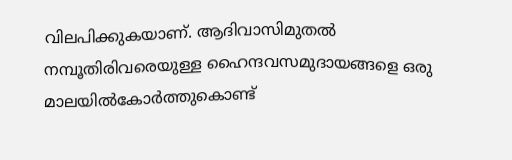വിലപിക്കുകയാണ്. ആദിവാസിമുതല്‍ നമ്പൂതിരിവരെയുള്ള ഹൈന്ദവസമുദായങ്ങളെ ഒരു മാലയില്‍കോര്‍ത്തുകൊണ്ട്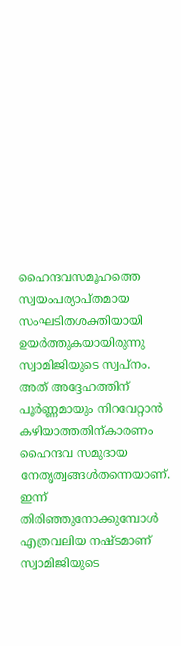ഹൈന്ദവസമൂഹത്തെ സ്വയംപര്യാപ്തമായ സംഘടിതശക്തിയായി ഉയര്‍ത്തുകയായിരുന്നു സ്വാമിജിയുടെ സ്വപ്നം. അത് അദ്ദേഹത്തിന് പൂര്‍ണ്ണമായും നിറവേറ്റാന്‍ കഴിയാത്തതിന്കാരണം ഹൈന്ദവ സമുദായ നേതൃത്വങ്ങള്‍തന്നെയാണ്. ഇന്ന് തിരിഞ്ഞുനോക്കുമ്പോള്‍ എത്രവലിയ നഷ്ടമാണ് സ്വാമിജിയുടെ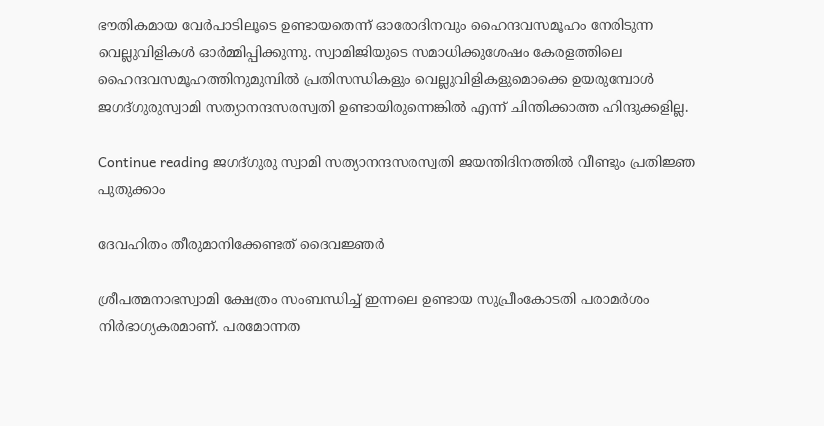ഭൗതികമായ വേര്‍പാടിലൂടെ ഉണ്ടായതെന്ന് ഓരോദിനവും ഹൈന്ദവസമൂഹം നേരിടുന്ന വെല്ലുവിളികള്‍ ഓര്‍മ്മിപ്പിക്കുന്നു. സ്വാമിജിയുടെ സമാധിക്കുശേഷം കേരളത്തിലെ ഹൈന്ദവസമൂഹത്തിനുമുമ്പില്‍ പ്രതിസന്ധികളും വെല്ലുവിളികളുമൊക്കെ ഉയരുമ്പോള്‍ ജഗദ്ഗുരുസ്വാമി സത്യാനന്ദസരസ്വതി ഉണ്ടായിരുന്നെങ്കില്‍ എന്ന് ചിന്തിക്കാത്ത ഹിന്ദുക്കളില്ല.

Continue reading ജഗദ്ഗുരു സ്വാമി സത്യാനന്ദസരസ്വതി ജയന്തിദിനത്തില്‍ വീണ്ടും പ്രതിജ്ഞ പുതുക്കാം

ദേവഹിതം തീരുമാനിക്കേണ്ടത് ദൈവജ്ഞര്‍

ശ്രീപത്മനാഭസ്വാമി ക്ഷേത്രം സംബന്ധിച്ച് ഇന്നലെ ഉണ്ടായ സുപ്രീംകോടതി പരാമര്‍ശം നിര്‍ഭാഗ്യകരമാണ്. പരമോന്നത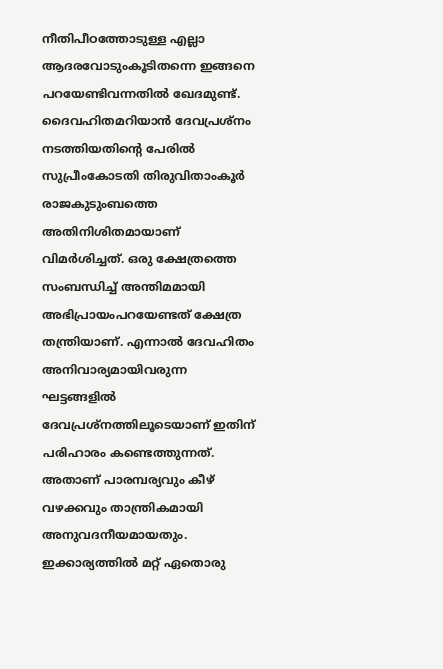നീതിപീഠത്തോടുള്ള എല്ലാ ആദരവോടുംകൂടിതന്നെ ഇങ്ങനെ പറയേണ്ടിവന്നതില്‍ ഖേദമുണ്ട്. ദൈവഹിതമറിയാന്‍ ദേവപ്രശ്‌നം നടത്തിയതിന്റെ പേരില്‍ സുപ്രീംകോടതി തിരുവിതാംകൂര്‍ രാജകുടുംബത്തെ അതിനിശിതമായാണ് വിമര്‍ശിച്ചത്. ഒരു ക്ഷേത്രത്തെ സംബന്ധിച്ച് അന്തിമമായി അഭിപ്രായംപറയേണ്ടത് ക്ഷേത്ര തന്ത്രിയാണ്. എന്നാല്‍ ദേവഹിതം അനിവാര്യമായിവരുന്ന ഘട്ടങ്ങളില്‍ ദേവപ്രശ്‌നത്തിലൂടെയാണ് ഇതിന് പരിഹാരം കണ്ടെത്തുന്നത്. അതാണ് പാരമ്പര്യവും കീഴ് വഴക്കവും താന്ത്രികമായി അനുവദനീയമായതും. ഇക്കാര്യത്തില്‍ മറ്റ് ഏതൊരു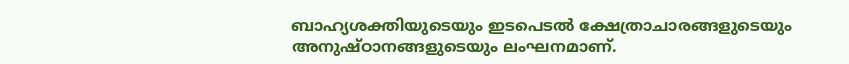ബാഹ്യശക്തിയുടെയും ഇടപെടല്‍ ക്ഷേത്രാചാരങ്ങളുടെയും അനുഷ്ഠാനങ്ങളുടെയും ലംഘനമാണ്.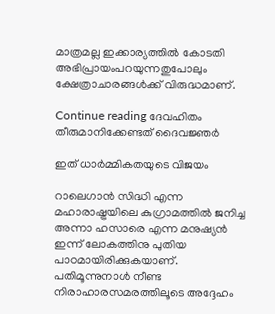മാത്രമല്ല ഇക്കാര്യത്തില്‍ കോടതി അഭിപ്രായംപറയുന്നതുപോലും ക്ഷേത്രാചാരങ്ങള്‍ക്ക് വിരുദ്ധമാണ്.

Continue reading ദേവഹിതം തീരുമാനിക്കേണ്ടത് ദൈവജ്ഞര്‍

ഇത് ധാര്‍മ്മികതയുടെ വിജയം

റാലെഗാന്‍ സിദ്ധി എന്ന മഹാരാഷ്ട്രയിലെ കുഗ്രാമത്തില്‍ ജനിച്ച അന്നാ ഹസാരെ എന്ന മനുഷ്യന്‍ ഇന്ന് ലോകത്തിനു പുതിയ പാഠമായിരിക്കുകയാണ്. പതിമൂന്നുനാള്‍ നീണ്ട നിരാഹാരസമരത്തിലൂടെ അദ്ദേഹം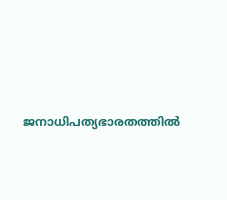ജനാധിപത്യഭാരതത്തില്‍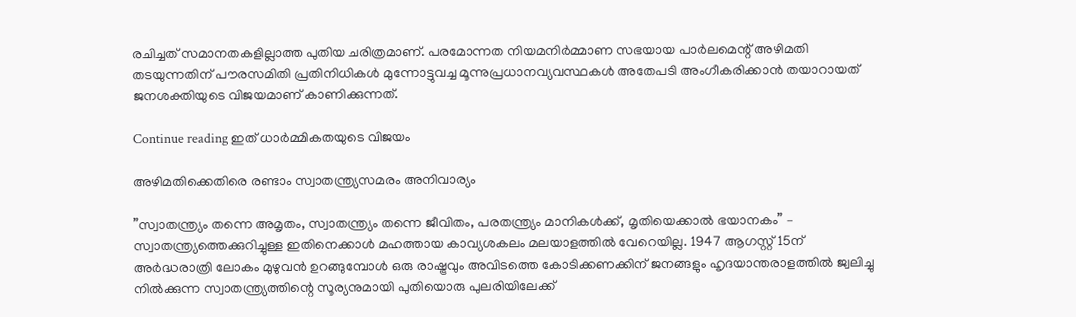രചിച്ചത് സമാനതകളില്ലാത്ത പുതിയ ചരിത്രമാണ്. പരമോന്നത നിയമനിര്‍മ്മാണ സഭയായ പാര്‍ലമെന്റ് അഴിമതി തടയുന്നതിന് പൗരസമിതി പ്രതിനിധികള്‍ മുന്നോട്ടുവച്ച മൂന്നുപ്രധാനവ്യവസ്ഥകള്‍ അതേപടി അംഗീകരിക്കാന്‍ തയാറായത് ജനശക്തിയുടെ വിജയമാണ് കാണിക്കുന്നത്.

Continue reading ഇത് ധാര്‍മ്മികതയുടെ വിജയം

അഴിമതിക്കെതിരെ രണ്ടാം സ്വാതന്ത്ര്യസമരം അനിവാര്യം

”സ്വാതന്ത്ര്യം തന്നെ അമൃതം, സ്വാതന്ത്ര്യം തന്നെ ജീവിതം, പരതന്ത്ര്യം മാനികള്‍ക്ക്, മൃതിയെക്കാല്‍ ഭയാനകം” – സ്വാതന്ത്ര്യത്തെക്കുറിച്ചുള്ള ഇതിനെക്കാള്‍ മഹത്തായ കാവ്യശകലം മലയാളത്തില്‍ വേറെയില്ല. 1947 ആഗസ്റ്റ് 15ന് അര്‍ദ്ധരാത്രി ലോകം മുഴുവന്‍ ഉറങ്ങുമ്പോള്‍ ഒരു രാഷ്ട്രവും അവിടത്തെ കോടിക്കണക്കിന് ജനങ്ങളും ഹൃദയാന്തരാളത്തില്‍ ജ്വലിച്ചു നില്‍ക്കുന്ന സ്വാതന്ത്ര്യത്തിന്റെ സൂര്യനുമായി പുതിയൊരു പുലരിയിലേക്ക്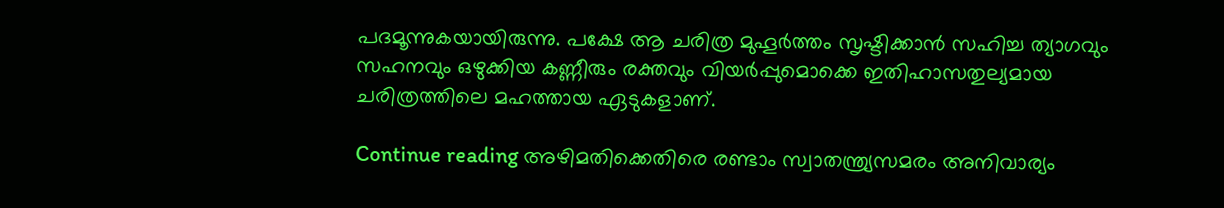പദമൂന്നുകയായിരുന്നു. പക്ഷേ ആ ചരിത്ര മുഹൂര്‍ത്തം സൃഷ്ടിക്കാന്‍ സഹിച്ച ത്യാഗവും സഹനവും ഒഴുക്കിയ കണ്ണീരും രക്തവും വിയര്‍പ്പുമൊക്കെ ഇതിഹാസതുല്യമായ ചരിത്രത്തിലെ മഹത്തായ ഏടുകളാണ്.

Continue reading അഴിമതിക്കെതിരെ രണ്ടാം സ്വാതന്ത്ര്യസമരം അനിവാര്യം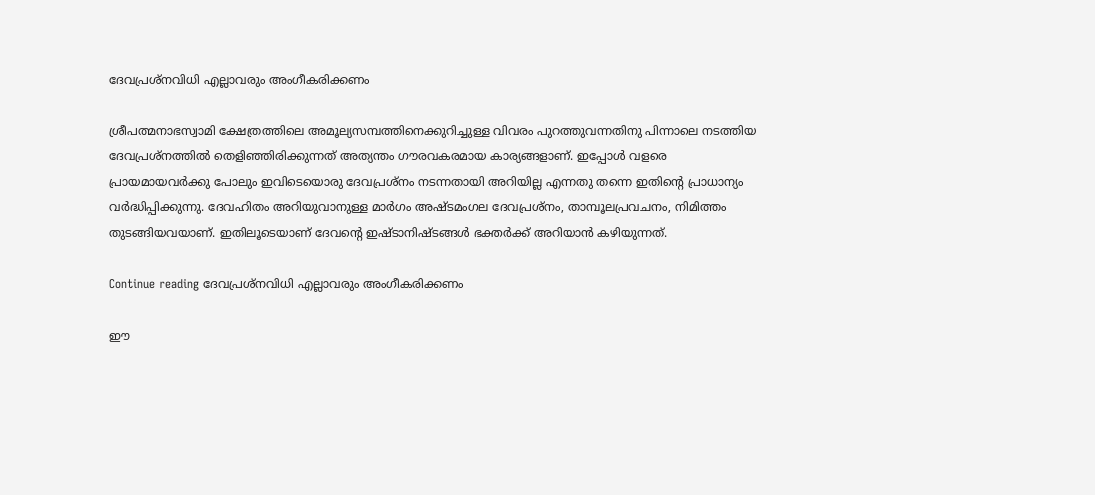ദേവപ്രശ്‌നവിധി എല്ലാവരും അംഗീകരിക്കണം

ശ്രീപത്മനാഭസ്വാമി ക്ഷേത്രത്തിലെ അമൂല്യസമ്പത്തിനെക്കുറിച്ചുള്ള വിവരം പുറത്തുവന്നതിനു പിന്നാലെ നടത്തിയ ദേവപ്രശ്‌നത്തില്‍ തെളിഞ്ഞിരിക്കുന്നത് അത്യന്തം ഗൗരവകരമായ കാര്യങ്ങളാണ്. ഇപ്പോള്‍ വളരെ പ്രായമായവര്‍ക്കു പോലും ഇവിടെയൊരു ദേവപ്രശ്‌നം നടന്നതായി അറിയില്ല എന്നതു തന്നെ ഇതിന്റെ പ്രാധാന്യം വര്‍ദ്ധിപ്പിക്കുന്നു. ദേവഹിതം അറിയുവാനുള്ള മാര്‍ഗം അഷ്ടമംഗല ദേവപ്രശ്‌നം, താമ്പൂലപ്രവചനം, നിമിത്തം തുടങ്ങിയവയാണ്. ഇതിലൂടെയാണ് ദേവന്റെ ഇഷ്ടാനിഷ്ടങ്ങള്‍ ഭക്തര്‍ക്ക് അറിയാന്‍ കഴിയുന്നത്.

Continue reading ദേവപ്രശ്‌നവിധി എല്ലാവരും അംഗീകരിക്കണം

ഈ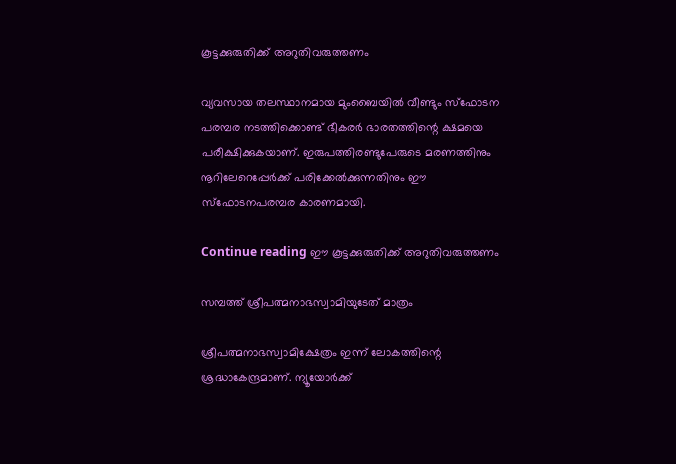കൂട്ടക്കുരുതിക്ക് അറുതിവരുത്തണം

വ്യവസായ തലസ്ഥാനമായ മുംബൈയില്‍ വീണ്ടും സ്‌ഫോടന പരമ്പര നടത്തിക്കൊണ്ട് ഭീകരര്‍ ഭാരതത്തിന്റെ ക്ഷമയെ പരീക്ഷിക്കുകയാണ്. ഇരുപത്തിരണ്ടുപേരുടെ മരണത്തിനും നൂറിലേറെപ്പേര്‍ക്ക് പരിക്കേല്‍ക്കുന്നതിനും ഈ സ്‌ഫോടനപരമ്പര കാരണമായി.

Continue reading ഈ കൂട്ടക്കുരുതിക്ക് അറുതിവരുത്തണം

സമ്പത്ത് ശ്രീപത്മനാഭസ്വാമിയുടേത് മാത്രം

ശ്രീപത്മനാഭസ്വാമിക്ഷേത്രം ഇന്ന് ലോകത്തിന്റെ ശ്രദ്ധാകേന്ദ്രമാണ്. ന്യൂയോര്‍ക്ക്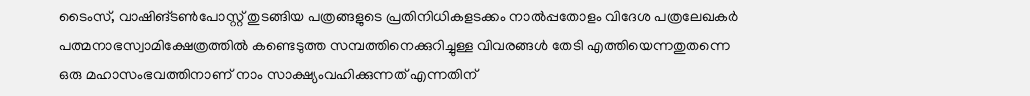ടൈംസ്, വാഷിങ്ടണ്‍പോസ്റ്റ് തുടങ്ങിയ പത്രങ്ങളുടെ പ്രതിനിധികളടക്കം നാല്‍പ്പതോളം വിദേശ പത്രലേഖകര്‍ പത്മനാഭസ്വാമിക്ഷേത്രത്തില്‍ കണ്ടെടുത്ത സമ്പത്തിനെക്കുറിച്ചുള്ള വിവരങ്ങള്‍ തേടി എത്തിയെന്നതുതന്നെ ഒരു മഹാസംഭവത്തിനാണ് നാം സാക്ഷ്യംവഹിക്കുന്നത് എന്നതിന്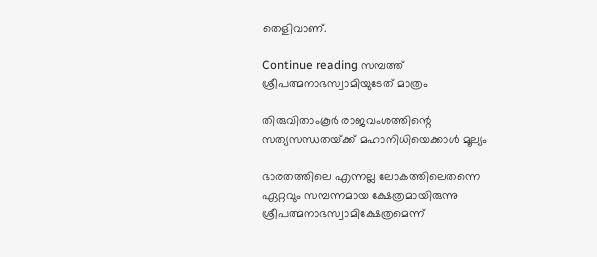തെളിവാണ്.

Continue reading സമ്പത്ത് ശ്രീപത്മനാഭസ്വാമിയുടേത് മാത്രം

തിരുവിതാംകൂര്‍ രാജവംശത്തിന്റെ സത്യസന്ധതയ്‌ക്ക്‌ മഹാനിധിയെക്കാള്‍ മൂല്യം

ഭാരതത്തിലെ എന്നല്ല ലോകത്തിലെതന്നെ ഏറ്റവും സമ്പന്നമായ ക്ഷേത്രമായിരുന്നു ശ്രീപത്മനാഭസ്വാമിക്ഷേത്രമെന്ന്‌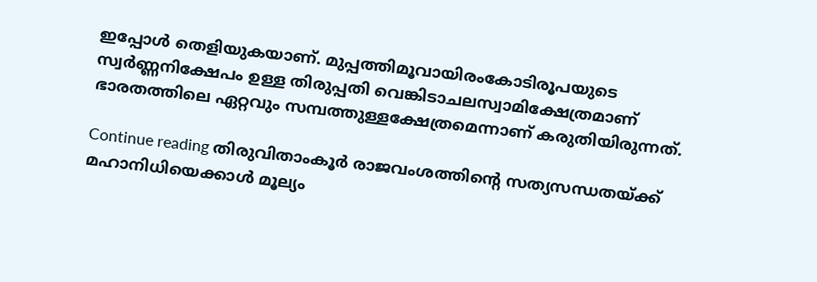ഇപ്പോള്‍ തെളിയുകയാണ്‌. മുപ്പത്തിമൂവായിരംകോടിരൂപയുടെ സ്വര്‍ണ്ണനിക്ഷേപം ഉള്ള തിരുപ്പതി വെങ്കിടാചലസ്വാമിക്ഷേത്രമാണ്‌ ഭാരതത്തിലെ ഏറ്റവും സമ്പത്തുള്ളക്ഷേത്രമെന്നാണ്‌ കരുതിയിരുന്നത്‌.

Continue reading തിരുവിതാംകൂര്‍ രാജവംശത്തിന്റെ സത്യസന്ധതയ്‌ക്ക്‌ മഹാനിധിയെക്കാള്‍ മൂല്യം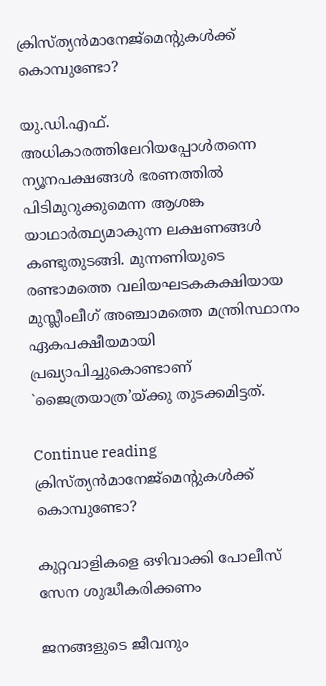ക്രിസ്‌ത്യന്‍മാനേജ്‌മെന്റുകള്‍ക്ക്‌ കൊമ്പുണ്ടോ?

യു.ഡി.എഫ്‌. അധികാരത്തിലേറിയപ്പോള്‍തന്നെ ന്യൂനപക്ഷങ്ങള്‍ ഭരണത്തില്‍ പിടിമുറുക്കുമെന്ന ആശങ്ക യാഥാര്‍ത്ഥ്യമാകുന്ന ലക്ഷണങ്ങള്‍ കണ്ടുതുടങ്ങി. മുന്നണിയുടെ രണ്ടാമത്തെ വലിയഘടകകക്ഷിയായ മുസ്ലീംലീഗ്‌ അഞ്ചാമത്തെ മന്ത്രിസ്ഥാനം ഏകപക്ഷീയമായി പ്രഖ്യാപിച്ചുകൊണ്ടാണ്‌ `ജൈത്രയാത്ര’യ്‌ക്കു തുടക്കമിട്ടത്‌.

Continue reading ക്രിസ്‌ത്യന്‍മാനേജ്‌മെന്റുകള്‍ക്ക്‌ കൊമ്പുണ്ടോ?

കുറ്റവാളികളെ ഒഴിവാക്കി പോലീസ്‌ സേന ശുദ്ധീകരിക്കണം

ജനങ്ങളുടെ ജീവനും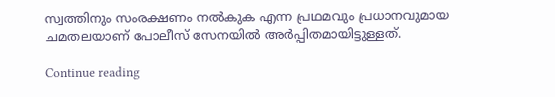സ്വത്തിനും സംരക്ഷണം നല്‍കുക എന്ന പ്രഥമവും പ്രധാനവുമായ ചമതലയാണ്‌ പോലീസ്‌ സേനയില്‍ അര്‍പ്പിതമായിട്ടുള്ളത്‌.

Continue reading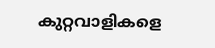കുറ്റവാളികളെ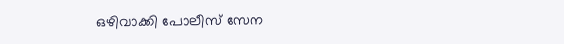ഒഴിവാക്കി പോലീസ്‌ സേന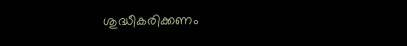ശുദ്ധീകരിക്കണം